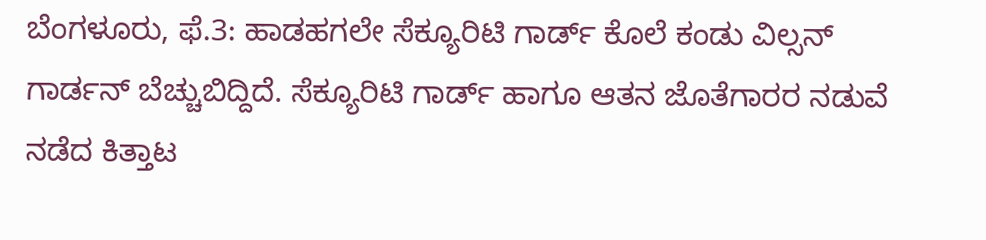ಬೆಂಗಳೂರು, ಫೆ.3: ಹಾಡಹಗಲೇ ಸೆಕ್ಯೂರಿಟಿ ಗಾರ್ಡ್ ಕೊಲೆ ಕಂಡು ವಿಲ್ಸನ್ ಗಾರ್ಡನ್ ಬೆಚ್ಚುಬಿದ್ದಿದೆ. ಸೆಕ್ಯೂರಿಟಿ ಗಾರ್ಡ್ ಹಾಗೂ ಆತನ ಜೊತೆಗಾರರ ನಡುವೆ ನಡೆದ ಕಿತ್ತಾಟ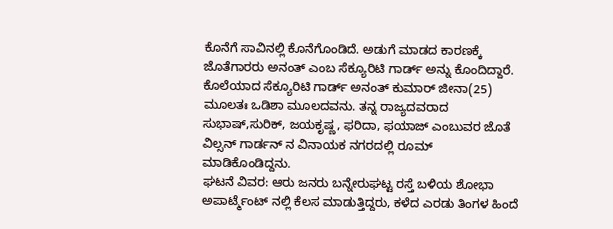ಕೊನೆಗೆ ಸಾವಿನಲ್ಲಿ ಕೊನೆಗೊಂಡಿದೆ. ಅಡುಗೆ ಮಾಡದ ಕಾರಣಕ್ಕೆ ಜೊತೆಗಾರರು ಅನಂತ್ ಎಂಬ ಸೆಕ್ಯೂರಿಟಿ ಗಾರ್ಡ್ ಅನ್ನು ಕೊಂದಿದ್ದಾರೆ.
ಕೊಲೆಯಾದ ಸೆಕ್ಯೂರಿಟಿ ಗಾರ್ಡ್ ಅನಂತ್ ಕುಮಾರ್ ಜೀನಾ(25) ಮೂಲತಃ ಒಡಿಶಾ ಮೂಲದವನು. ತನ್ನ ರಾಜ್ಯದವರಾದ ಸುಭಾಷ್,ಸುರಿಕ್, ಜಯಕೃಷ್ಣ, ಫರಿದಾ, ಫಯಾಜ್ ಎಂಬುವರ ಜೊತೆ ವಿಲ್ಸನ್ ಗಾರ್ಡನ್ ನ ವಿನಾಯಕ ನಗರದಲ್ಲಿ ರೂಮ್ ಮಾಡಿಕೊಂಡಿದ್ದನು.
ಘಟನೆ ವಿವರ: ಆರು ಜನರು ಬನ್ನೇರುಘಟ್ಟ ರಸ್ತೆ ಬಳಿಯ ಶೋಭಾ ಅಪಾರ್ಟ್ಮೆಂಟ್ ನಲ್ಲಿ ಕೆಲಸ ಮಾಡುತ್ತಿದ್ದರು, ಕಳೆದ ಎರಡು ತಿಂಗಳ ಹಿಂದೆ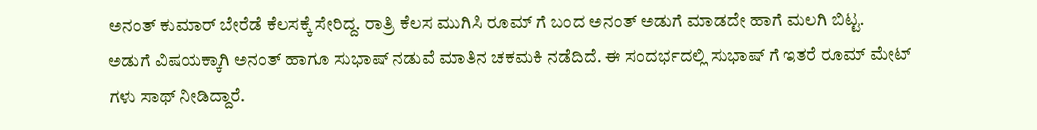ಅನಂತ್ ಕುಮಾರ್ ಬೇರೆಡೆ ಕೆಲಸಕ್ಕೆ ಸೇರಿದ್ದ. ರಾತ್ರಿ ಕೆಲಸ ಮುಗಿಸಿ ರೂಮ್ ಗೆ ಬಂದ ಅನಂತ್ ಅಡುಗೆ ಮಾಡದೇ ಹಾಗೆ ಮಲಗಿ ಬಿಟ್ಟ.
ಅಡುಗೆ ವಿಷಯಕ್ಕಾಗಿ ಅನಂತ್ ಹಾಗೂ ಸುಭಾಷ್ ನಡುವೆ ಮಾತಿನ ಚಕಮಕಿ ನಡೆದಿದೆ. ಈ ಸಂದರ್ಭದಲ್ಲಿ ಸುಭಾಷ್ ಗೆ ಇತರೆ ರೂಮ್ ಮೇಟ್ ಗಳು ಸಾಥ್ ನೀಡಿದ್ದಾರೆ.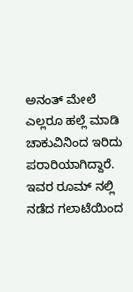ಅನಂತ್ ಮೇಲೆ ಎಲ್ಲರೂ ಹಲ್ಲೆ ಮಾಡಿ ಚಾಕುವಿನಿಂದ ಇರಿದು ಪರಾರಿಯಾಗಿದ್ದಾರೆ. ಇವರ ರೂಮ್ ನಲ್ಲಿ ನಡೆದ ಗಲಾಟೆಯಿಂದ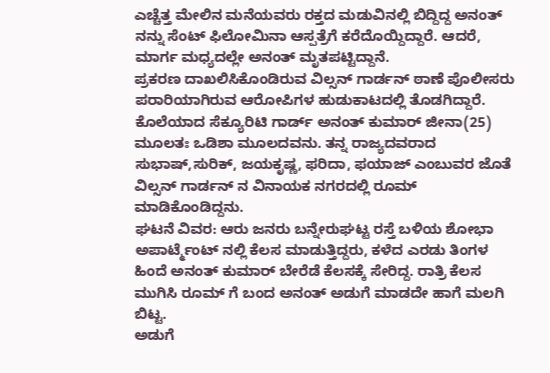ಎಚ್ಚೆತ್ತ ಮೇಲಿನ ಮನೆಯವರು ರಕ್ತದ ಮಡುವಿನಲ್ಲಿ ಬಿದ್ದಿದ್ದ ಅನಂತ್ ನನ್ನು ಸೆಂಟ್ ಫಿಲೋಮಿನಾ ಆಸ್ಪತ್ರೆಗೆ ಕರೆದೊಯ್ದಿದ್ದಾರೆ. ಆದರೆ, ಮಾರ್ಗ ಮಧ್ಯದಲ್ಲೇ ಅನಂತ್ ಮೃತಪಟ್ಟಿದ್ದಾನೆ.
ಪ್ರಕರಣ ದಾಖಲಿಸಿಕೊಂಡಿರುವ ವಿಲ್ಸನ್ ಗಾರ್ಡನ್ ಠಾಣೆ ಪೊಲೀಸರು ಪರಾರಿಯಾಗಿರುವ ಆರೋಪಿಗಳ ಹುಡುಕಾಟದಲ್ಲಿ ತೊಡಗಿದ್ದಾರೆ.
ಕೊಲೆಯಾದ ಸೆಕ್ಯೂರಿಟಿ ಗಾರ್ಡ್ ಅನಂತ್ ಕುಮಾರ್ ಜೀನಾ(25) ಮೂಲತಃ ಒಡಿಶಾ ಮೂಲದವನು. ತನ್ನ ರಾಜ್ಯದವರಾದ ಸುಭಾಷ್,ಸುರಿಕ್, ಜಯಕೃಷ್ಣ, ಫರಿದಾ, ಫಯಾಜ್ ಎಂಬುವರ ಜೊತೆ ವಿಲ್ಸನ್ ಗಾರ್ಡನ್ ನ ವಿನಾಯಕ ನಗರದಲ್ಲಿ ರೂಮ್ ಮಾಡಿಕೊಂಡಿದ್ದನು.
ಘಟನೆ ವಿವರ: ಆರು ಜನರು ಬನ್ನೇರುಘಟ್ಟ ರಸ್ತೆ ಬಳಿಯ ಶೋಭಾ ಅಪಾರ್ಟ್ಮೆಂಟ್ ನಲ್ಲಿ ಕೆಲಸ ಮಾಡುತ್ತಿದ್ದರು, ಕಳೆದ ಎರಡು ತಿಂಗಳ ಹಿಂದೆ ಅನಂತ್ ಕುಮಾರ್ ಬೇರೆಡೆ ಕೆಲಸಕ್ಕೆ ಸೇರಿದ್ದ. ರಾತ್ರಿ ಕೆಲಸ ಮುಗಿಸಿ ರೂಮ್ ಗೆ ಬಂದ ಅನಂತ್ ಅಡುಗೆ ಮಾಡದೇ ಹಾಗೆ ಮಲಗಿ ಬಿಟ್ಟ.
ಅಡುಗೆ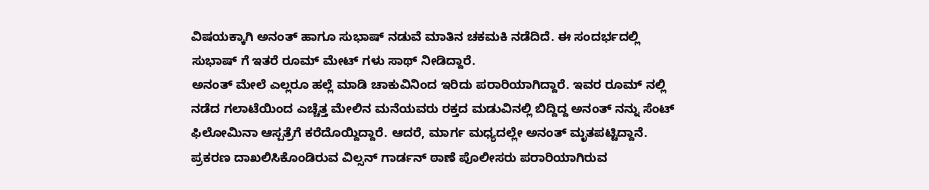ವಿಷಯಕ್ಕಾಗಿ ಅನಂತ್ ಹಾಗೂ ಸುಭಾಷ್ ನಡುವೆ ಮಾತಿನ ಚಕಮಕಿ ನಡೆದಿದೆ. ಈ ಸಂದರ್ಭದಲ್ಲಿ ಸುಭಾಷ್ ಗೆ ಇತರೆ ರೂಮ್ ಮೇಟ್ ಗಳು ಸಾಥ್ ನೀಡಿದ್ದಾರೆ.
ಅನಂತ್ ಮೇಲೆ ಎಲ್ಲರೂ ಹಲ್ಲೆ ಮಾಡಿ ಚಾಕುವಿನಿಂದ ಇರಿದು ಪರಾರಿಯಾಗಿದ್ದಾರೆ. ಇವರ ರೂಮ್ ನಲ್ಲಿ ನಡೆದ ಗಲಾಟೆಯಿಂದ ಎಚ್ಚೆತ್ತ ಮೇಲಿನ ಮನೆಯವರು ರಕ್ತದ ಮಡುವಿನಲ್ಲಿ ಬಿದ್ದಿದ್ದ ಅನಂತ್ ನನ್ನು ಸೆಂಟ್ ಫಿಲೋಮಿನಾ ಆಸ್ಪತ್ರೆಗೆ ಕರೆದೊಯ್ದಿದ್ದಾರೆ. ಆದರೆ, ಮಾರ್ಗ ಮಧ್ಯದಲ್ಲೇ ಅನಂತ್ ಮೃತಪಟ್ಟಿದ್ದಾನೆ.
ಪ್ರಕರಣ ದಾಖಲಿಸಿಕೊಂಡಿರುವ ವಿಲ್ಸನ್ ಗಾರ್ಡನ್ ಠಾಣೆ ಪೊಲೀಸರು ಪರಾರಿಯಾಗಿರುವ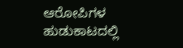ಆರೋಪಿಗಳ ಹುಡುಕಾಟದಲ್ಲಿ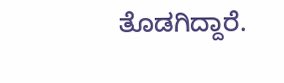ತೊಡಗಿದ್ದಾರೆ.